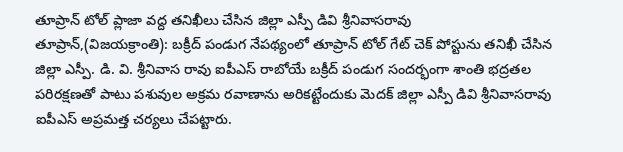తూప్రాన్ టోల్ ప్లాజా వద్ద తనిఖీలు చేసిన జిల్లా ఎస్పీ డివి శ్రీనివాసరావు
తూప్రాన్,(విజయక్రాంతి): బక్రీద్ పండుగ నేపథ్యంలో తూప్రాన్ టోల్ గేట్ చెక్ పోస్టును తనిఖీ చేసిన జిల్లా ఎస్పీ. డి. వి. శ్రీనివాస రావు ఐపీఎస్ రాబోయే బక్రీద్ పండుగ సందర్భంగా శాంతి భద్రతల పరిరక్షణతో పాటు పశువుల అక్రమ రవాణాను అరికట్టేందుకు మెదక్ జిల్లా ఎస్పీ డివి శ్రీనివాసరావు ఐపీఎస్ అప్రమత్త చర్యలు చేపట్టారు.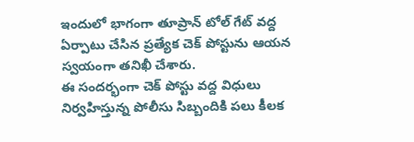ఇందులో భాగంగా తూప్రాన్ టోల్ గేట్ వద్ద ఏర్పాటు చేసిన ప్రత్యేక చెక్ పోస్టును ఆయన స్వయంగా తనిఖీ చేశారు.
ఈ సందర్భంగా చెక్ పోస్టు వద్ద విధులు నిర్వహిస్తున్న పోలీసు సిబ్బందికి పలు కీలక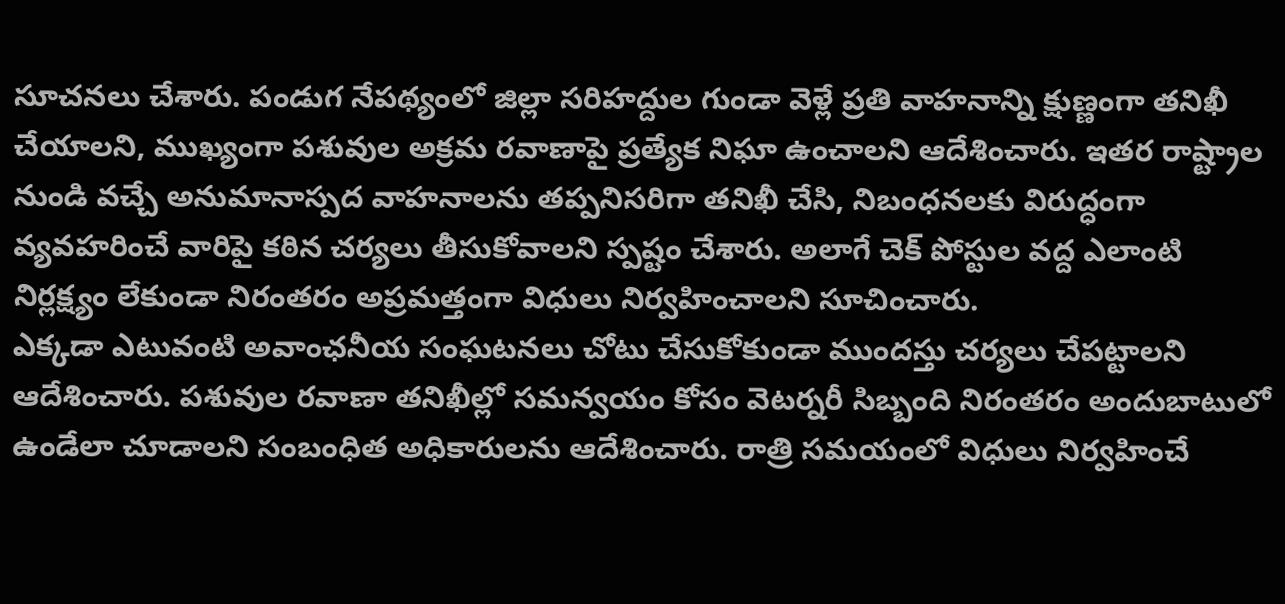సూచనలు చేశారు. పండుగ నేపథ్యంలో జిల్లా సరిహద్దుల గుండా వెళ్లే ప్రతి వాహనాన్ని క్షుణ్ణంగా తనిఖీ చేయాలని, ముఖ్యంగా పశువుల అక్రమ రవాణాపై ప్రత్యేక నిఘా ఉంచాలని ఆదేశించారు. ఇతర రాష్ట్రాల నుండి వచ్చే అనుమానాస్పద వాహనాలను తప్పనిసరిగా తనిఖీ చేసి, నిబంధనలకు విరుద్ధంగా వ్యవహరించే వారిపై కఠిన చర్యలు తీసుకోవాలని స్పష్టం చేశారు. అలాగే చెక్ పోస్టుల వద్ద ఎలాంటి నిర్లక్ష్యం లేకుండా నిరంతరం అప్రమత్తంగా విధులు నిర్వహించాలని సూచించారు.
ఎక్కడా ఎటువంటి అవాంఛనీయ సంఘటనలు చోటు చేసుకోకుండా ముందస్తు చర్యలు చేపట్టాలని ఆదేశించారు. పశువుల రవాణా తనిఖీల్లో సమన్వయం కోసం వెటర్నరీ సిబ్బంది నిరంతరం అందుబాటులో ఉండేలా చూడాలని సంబంధిత అధికారులను ఆదేశించారు. రాత్రి సమయంలో విధులు నిర్వహించే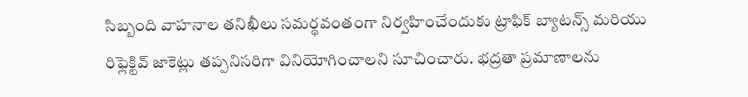సిబ్బంది వాహనాల తనిఖీలు సమర్థవంతంగా నిర్వహించేందుకు ట్రాఫిక్ బ్యాటన్స్ మరియు రిఫ్లెక్టివ్ జాకెట్లు తప్పనిసరిగా వినియోగించాలని సూచించారు. భద్రతా ప్రమాణాలను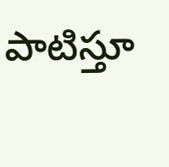పాటిస్తూ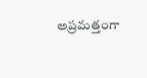అప్రమత్తంగా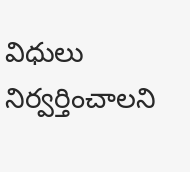విధులు నిర్వర్తించాలని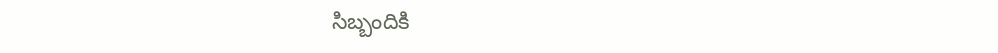సిబ్బందికి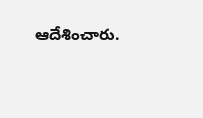ఆదేశించారు.